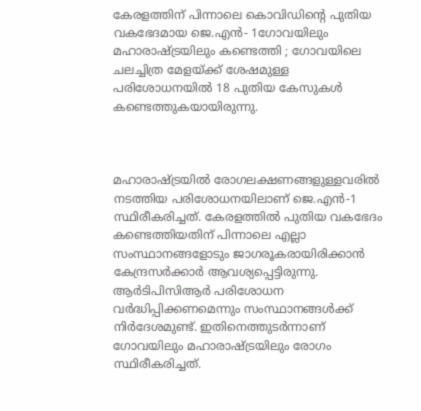കേരളത്തിന് പിന്നാലെ കൊവിഡിന്റെ പുതിയ വകഭേദമായ ജെ.എൻ- 1ഗോവയിലും മഹാരാഷ്‌ട്രയിലും കണ്ടെത്തി ; ഗോവയിലെ ചലച്ചിത്ര മേളയ്ക്ക് ശേഷമുള്ള പരിശോധനയില്‍ 18 പുതിയ കേസുകള്‍ കണ്ടെത്തുകയായിരുന്നു.



മഹാരാഷ്ട്രയില്‍ രോഗലക്ഷണങ്ങളുള്ളവരില്‍ നടത്തിയ പരിശോധനയിലാണ് ജെ.എൻ-1 സ്ഥിരീകരിച്ചത്. കേരളത്തില്‍ പുതിയ വകഭേദം കണ്ടെത്തിയതിന് പിന്നാലെ എല്ലാ സംസ്ഥാനങ്ങളോടും ജാഗരൂകരായിരിക്കാൻ കേന്ദ്രസര്‍ക്കാര്‍ ആവശ്യപ്പെട്ടിരുന്നു. ആര്‍ടിപിസിആര്‍ പരിശോധന വര്‍ദ്ധിപ്പിക്കണമെന്നും സംസ്ഥാനങ്ങള്‍ക്ക് നിര്‍ദേശമുണ്ട്. ഇതിനെത്തുടര്‍ന്നാണ് ഗോവയിലും മഹാരാഷ്ട്രയിലും രോഗം സ്ഥിരീകരിച്ചത്.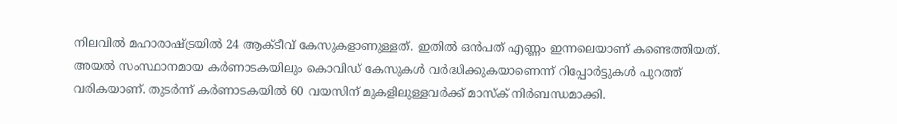നിലവില്‍ മഹാരാഷ്ട്രയില്‍ 24 ആക്ടീവ് കേസുകളാണുള്ളത്. ഇതില്‍ ഒൻപത് എണ്ണം ഇന്നലെയാണ് കണ്ടെത്തിയത്. അയല്‍ സംസ്ഥാനമായ കര്‍ണാടകയിലും കൊവിഡ് കേസുകള്‍ വര്‍ദ്ധിക്കുകയാണെന്ന് റിപ്പോര്‍ട്ടുകള്‍ പുറത്ത് വരികയാണ്. തുടര്‍ന്ന് കര്‍ണാടകയില്‍ 60 വയസിന് മുകളിലുള്ളവര്‍ക്ക് മാസ്‌ക് നിര്‍ബന്ധമാക്കി.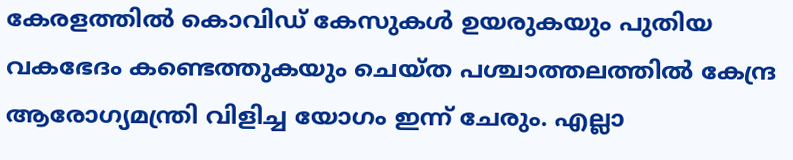കേരളത്തില്‍ കൊവിഡ് കേസുകള്‍ ഉയരുകയും പുതിയ വകഭേദം കണ്ടെത്തുകയും ചെയ്ത പശ്ചാത്തലത്തില്‍ കേന്ദ്ര ആരോഗ്യമന്ത്രി വിളിച്ച യോഗം ഇന്ന് ചേരും. എല്ലാ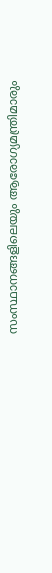സംസ്ഥാനങ്ങളിലെയും ആരോഗ്യമന്ത്രിമാരും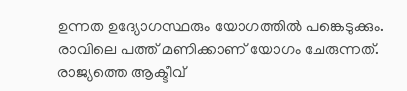ഉന്നത ഉദ്യോഗസ്ഥരും യോഗത്തില്‍ പങ്കെടുക്കും. രാവിലെ പത്ത് മണിക്കാണ് യോഗം ചേരുന്നത്. രാജ്യത്തെ ആക്ടീവ്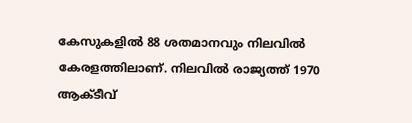കേസുകളില്‍ 88 ശതമാനവും നിലവില്‍ കേരളത്തിലാണ്. നിലവില്‍ രാജ്യത്ത് 1970 ആക്ടീവ്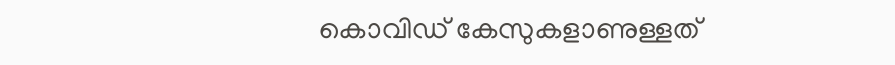കൊവിഡ് കേസുകളാണുള്ളത്